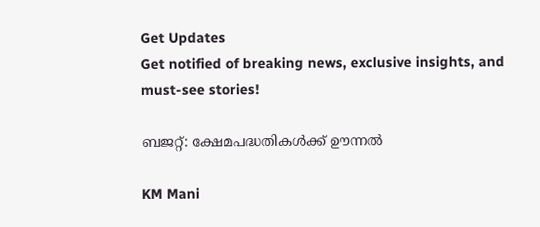Get Updates
Get notified of breaking news, exclusive insights, and must-see stories!

ബജറ്റ്: ക്ഷേമപദ്ധതികള്‍ക്ക് ഊന്നല്‍

KM Mani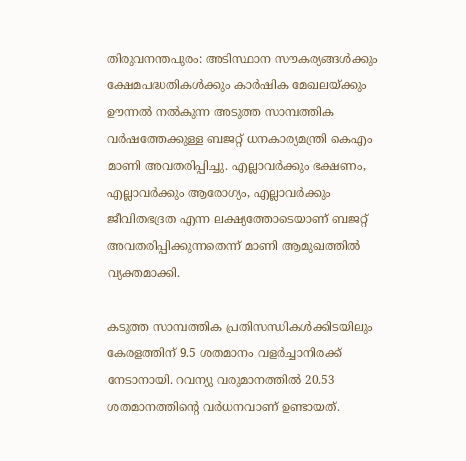തിരുവനന്തപുരം: അടിസ്ഥാന സൗകര്യങ്ങള്‍ക്കും ക്ഷേമപദ്ധതികള്‍ക്കും കാര്‍ഷിക മേഖലയ്ക്കും ഊന്നല്‍ നല്‍കുന്ന അടുത്ത സാമ്പത്തിക വര്‍ഷത്തേക്കുള്ള ബജറ്റ് ധനകാര്യമന്ത്രി കെഎം മാണി അവതരിപ്പിച്ചു. എല്ലാവര്‍ക്കും ഭക്ഷണം, എല്ലാവര്‍ക്കും ആരോഗ്യം, എല്ലാവര്‍ക്കും ജീവിതഭദ്രത എന്ന ലക്ഷ്യത്തോടെയാണ് ബജറ്റ് അവതരിപ്പിക്കുന്നതെന്ന് മാണി ആമുഖത്തില്‍ വ്യക്തമാക്കി.

കടുത്ത സാമ്പത്തിക പ്രതിസന്ധികള്‍ക്കിടയിലും കേരളത്തിന് 9.5 ശതമാനം വളര്‍ച്ചാനിരക്ക് നേടാനായി. റവന്യു വരുമാനത്തില്‍ 20.53 ശതമാനത്തിന്റെ വര്‍ധനവാണ് ഉണ്ടായത്.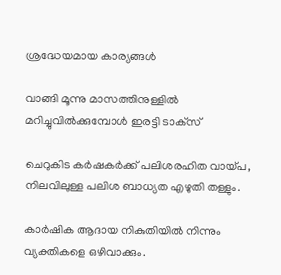ശ്രദ്ധേയമായ കാര്യങ്ങള്‍

വാങ്ങി മൂന്നു മാസത്തിനുള്ളില്‍ മറിച്ചുവില്‍ക്കുമ്പോള്‍ ഇരട്ടി ടാക്‌സ്

ചെറുകിട കര്‍ഷകര്‍ക്ക് പലിശരഹിത വായ്പ, നിലവിലുള്ള പലിശ ബാധ്യത എഴുതി തള്ളും.

കാര്‍ഷിക ആദായ നികുതിയില്‍ നിന്നും വ്യക്തികളെ ഒഴിവാക്കും.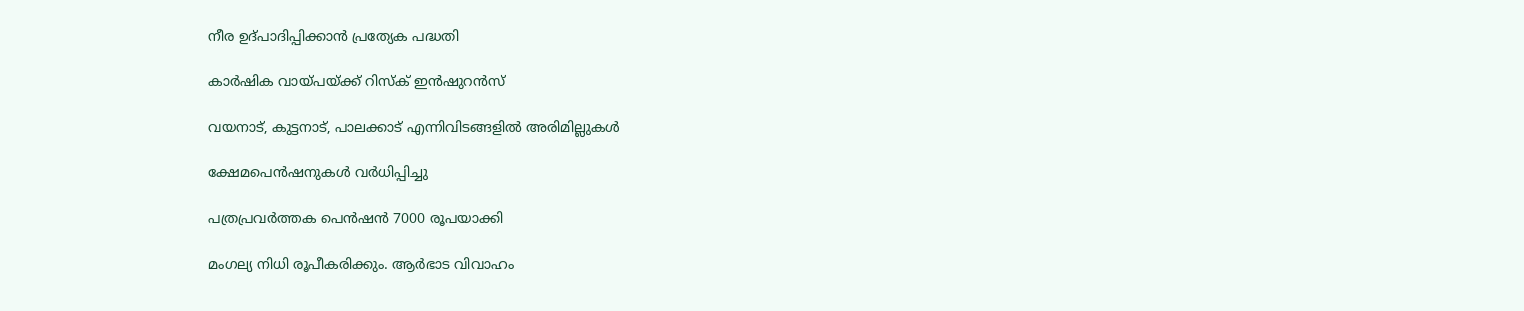നീര ഉദ്പാദിപ്പിക്കാന്‍ പ്രത്യേക പദ്ധതി

കാര്‍ഷിക വായ്പയ്ക്ക് റിസ്‌ക് ഇന്‍ഷുറന്‍സ്

വയനാട്, കുട്ടനാട്, പാലക്കാട് എന്നിവിടങ്ങളില്‍ അരിമില്ലുകള്‍

ക്ഷേമപെന്‍ഷനുകള്‍ വര്‍ധിപ്പിച്ചു

പത്രപ്രവര്‍ത്തക പെന്‍ഷന്‍ 7000 രൂപയാക്കി

മംഗല്യ നിധി രൂപീകരിക്കും. ആര്‍ഭാട വിവാഹം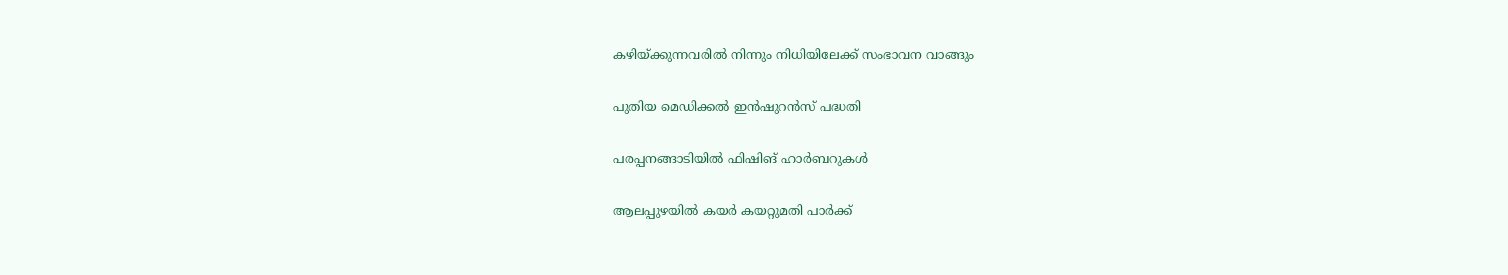കഴിയ്ക്കുന്നവരില്‍ നിന്നും നിധിയിലേക്ക് സംഭാവന വാങ്ങും

പുതിയ മെഡിക്കല്‍ ഇന്‍ഷുറന്‍സ് പദ്ധതി

പരപ്പനങ്ങാടിയില്‍ ഫിഷിങ് ഹാര്‍ബറുകള്‍

ആലപ്പുഴയില്‍ കയര്‍ കയറ്റുമതി പാര്‍ക്ക്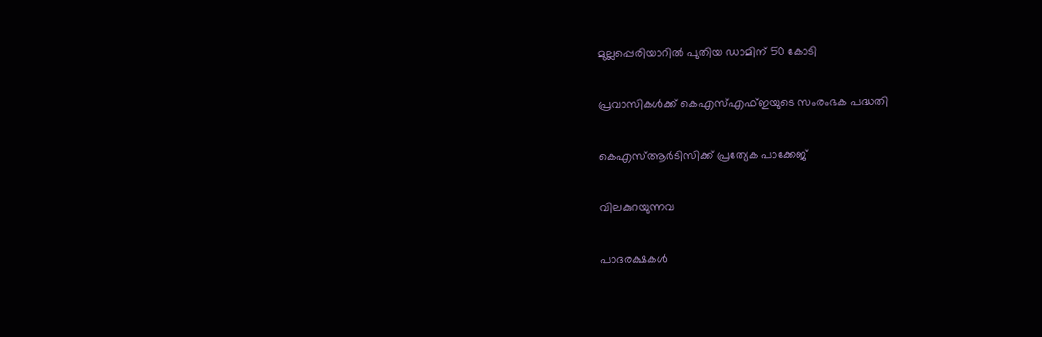മുല്ലപ്പെരിയാറില്‍ പുതിയ ഡാമിന് 50 കോടി

പ്രവാസികള്‍ക്ക് കെഎസ്എഫ്ഇയുടെ സംരംഭക പദ്ധതി

കെഎസ്ആര്‍ടിസിക്ക് പ്രത്യേക പാക്കേജ്

വിലകുറയുന്നവ

പാദരക്ഷകള്‍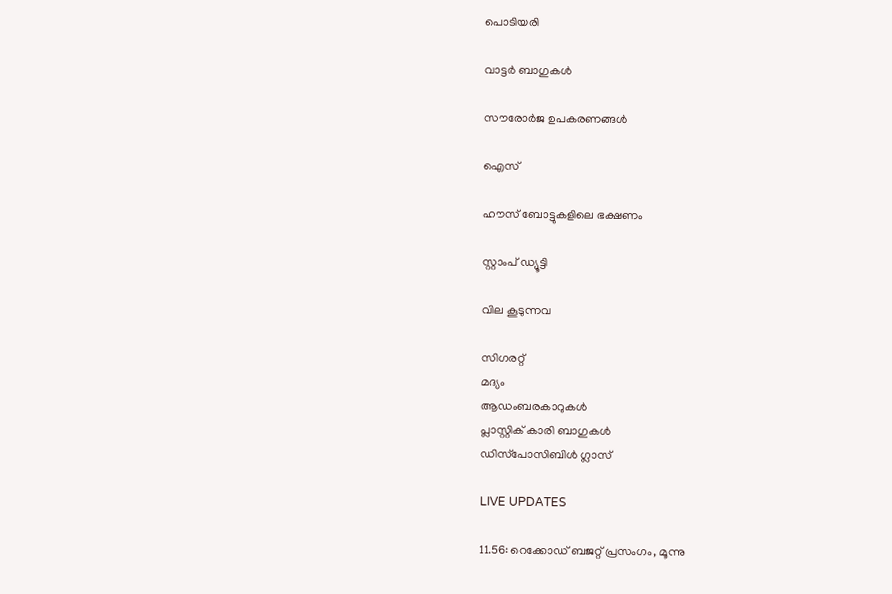പൊടിയരി

വാട്ടര്‍ ബാഗുകള്‍

സൗരോര്‍ജ ഉപകരണങ്ങള്‍

ഐസ്

ഹൗസ് ബോട്ടുകളിലെ ഭക്ഷണം

സ്റ്റാംപ് ഡ്യൂട്ടി

വില കൂടുന്നവ

സിഗരറ്റ്
മദ്യം
ആഡംബരകാറുകള്‍
പ്ലാസ്റ്റിക് കാരി ബാഗുകള്‍
ഡിസ്‌പോസിബിള്‍ ഗ്ലാസ്

LIVE UPDATES

11.56: റെക്കോഡ് ബജറ്റ് പ്രസംഗം, മൂന്നു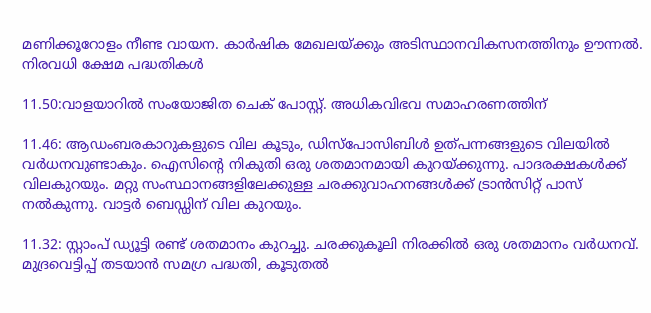മണിക്കൂറോളം നീണ്ട വായന. കാര്‍ഷിക മേഖലയ്ക്കും അടിസ്ഥാനവികസനത്തിനും ഊന്നല്‍. നിരവധി ക്ഷേമ പദ്ധതികള്‍

11.50:വാളയാറില്‍ സംയോജിത ചെക് പോസ്റ്റ്. അധികവിഭവ സമാഹരണത്തിന്

11.46: ആഡംബരകാറുകളുടെ വില കൂടും, ഡിസ്‌പോസിബിള്‍ ഉത്പന്നങ്ങളുടെ വിലയില്‍ വര്‍ധനവുണ്ടാകും. ഐസിന്റെ നികുതി ഒരു ശതമാനമായി കുറയ്ക്കുന്നു. പാദരക്ഷകള്‍ക്ക് വിലകുറയും. മറ്റു സംസ്ഥാനങ്ങളിലേക്കുള്ള ചരക്കുവാഹനങ്ങള്‍ക്ക് ട്രാന്‍സിറ്റ് പാസ് നല്‍കുന്നു. വാട്ടര്‍ ബെഡ്ഡിന് വില കുറയും.

11.32: സ്റ്റാംപ് ഡ്യൂട്ടി രണ്ട് ശതമാനം കുറച്ചു. ചരക്കുകൂലി നിരക്കില്‍ ഒരു ശതമാനം വര്‍ധനവ്. മുദ്രവെട്ടിപ്പ് തടയാന്‍ സമഗ്ര പദ്ധതി, കൂടുതല്‍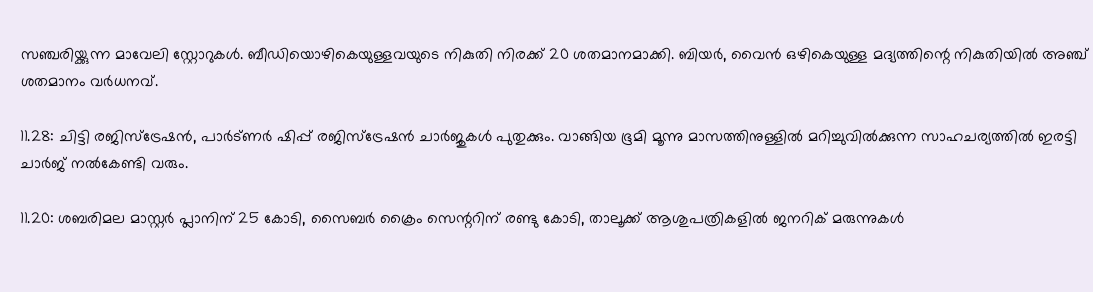സഞ്ചരിയ്ക്കുന്ന മാവേലി സ്റ്റോറുകള്‍. ബീഡിയൊഴികെയുള്ളവയുടെ നികുതി നിരക്ക് 20 ശതമാനമാക്കി. ബിയര്‍, വൈന്‍ ഒഴികെയുള്ള മദ്യത്തിന്റെ നികുതിയില്‍ അഞ്ച് ശതമാനം വര്‍ധനവ്.

11.28: ചിട്ടി രജിസ്‌ട്രേഷന്‍, പാര്‍ട്ണര്‍ ഷിപ്പ് രജിസ്‌ട്രേഷന്‍ ചാര്‍ജുകള്‍ പുതുക്കും. വാങ്ങിയ ഭൂമി മൂന്നു മാസത്തിനുള്ളില്‍ മറിച്ചുവില്‍ക്കുന്ന സാഹചര്യത്തില്‍ ഇരട്ടി ചാര്‍ജ് നല്‍കേണ്ടി വരും.

11.20: ശബരിമല മാസ്റ്റര്‍ പ്ലാനിന് 25 കോടി, സൈബര്‍ ക്രൈം സെന്ററിന് രണ്ടു കോടി, താലൂക്ക് ആശുപത്രികളില്‍ ജനറിക് മരുന്നുകള്‍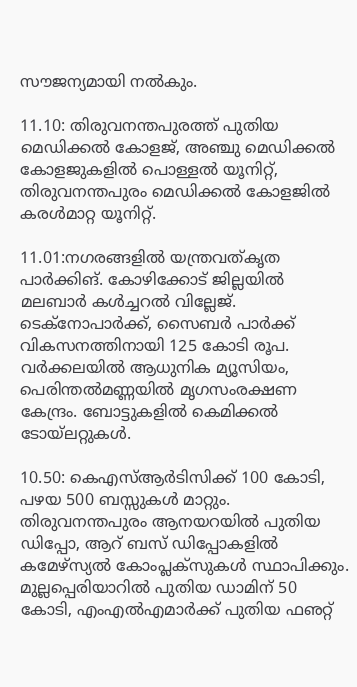സൗജന്യമായി നല്‍കും.

11.10: തിരുവനന്തപുരത്ത് പുതിയ മെഡിക്കല്‍ കോളജ്, അഞ്ചു മെഡിക്കല്‍ കോളജുകളില്‍ പൊള്ളല്‍ യൂനിറ്റ്, തിരുവനന്തപുരം മെഡിക്കല്‍ കോളജില്‍ കരള്‍മാറ്റ യൂനിറ്റ്.

11.01:നഗരങ്ങളില്‍ യന്ത്രവത്കൃത പാര്‍ക്കിങ്. കോഴിക്കോട് ജില്ലയില്‍ മലബാര്‍ കള്‍ച്ചറല്‍ വില്ലേജ്. ടെക്‌നോപാര്‍ക്ക്, സൈബര്‍ പാര്‍ക്ക് വികസനത്തിനായി 125 കോടി രൂപ. വര്‍ക്കലയില്‍ ആധുനിക മ്യൂസിയം, പെരിന്തല്‍മണ്ണയില്‍ മൃഗസംരക്ഷണ കേന്ദ്രം. ബോട്ടുകളില്‍ കെമിക്കല്‍ ടോയ്‌ലറ്റുകള്‍.

10.50: കെഎസ്ആര്‍ടിസിക്ക് 100 കോടി, പഴയ 500 ബസ്സുകള്‍ മാറ്റും. തിരുവനന്തപുരം ആനയറയില്‍ പുതിയ ഡിപ്പോ, ആറ് ബസ് ഡിപ്പോകളില്‍ കമേഴ്‌സ്യല്‍ കോംപ്ലക്‌സുകള്‍ സ്ഥാപിക്കും. മുല്ലപ്പെരിയാറില്‍ പുതിയ ഡാമിന് 50 കോടി, എംഎല്‍എമാര്‍ക്ക് പുതിയ ഫഌറ്റ്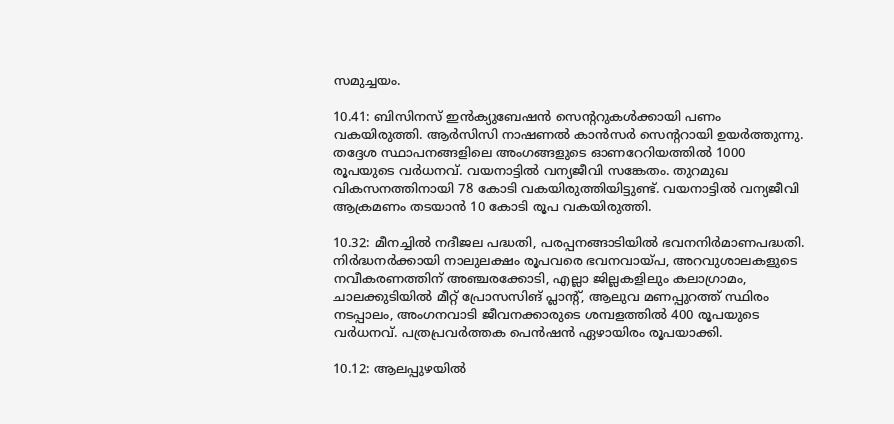സമുച്ചയം.

10.41: ബിസിനസ് ഇന്‍ക്യുബേഷന്‍ സെന്ററുകള്‍ക്കായി പണം വകയിരുത്തി. ആര്‍സിസി നാഷണല്‍ കാന്‍സര്‍ സെന്ററായി ഉയര്‍ത്തുന്നു. തദ്ദേശ സ്ഥാപനങ്ങളിലെ അംഗങ്ങളുടെ ഓണറേറിയത്തില്‍ 1000 രൂപയുടെ വര്‍ധനവ്. വയനാട്ടില്‍ വന്യജീവി സങ്കേതം. തുറമുഖ വികസനത്തിനായി 78 കോടി വകയിരുത്തിയിട്ടുണ്ട്. വയനാട്ടില്‍ വന്യജീവി ആക്രമണം തടയാന്‍ 10 കോടി രൂപ വകയിരുത്തി.

10.32: മീനച്ചില്‍ നദീജല പദ്ധതി, പരപ്പനങ്ങാടിയില്‍ ഭവനനിര്‍മാണപദ്ധതി. നിര്‍ദ്ധനര്‍ക്കായി നാലുലക്ഷം രൂപവരെ ഭവനവായ്പ, അറവുശാലകളുടെ നവീകരണത്തിന് അഞ്ചരക്കോടി, എല്ലാ ജില്ലകളിലും കലാഗ്രാമം, ചാലക്കുടിയില്‍ മീറ്റ് പ്രോസസിങ് പ്ലാന്റ്, ആലുവ മണപ്പുറത്ത് സ്ഥിരം നടപ്പാലം, അംഗനവാടി ജീവനക്കാരുടെ ശമ്പളത്തില്‍ 400 രൂപയുടെ വര്‍ധനവ്. പത്രപ്രവര്‍ത്തക പെന്‍ഷന്‍ ഏഴായിരം രൂപയാക്കി.

10.12: ആലപ്പുഴയില്‍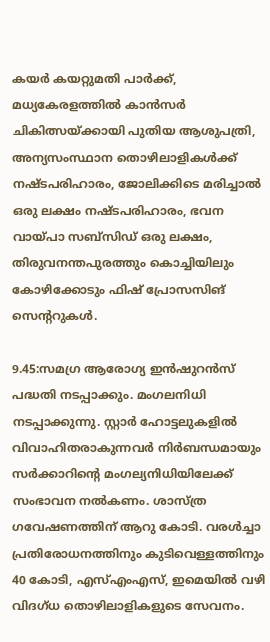കയര്‍ കയറ്റുമതി പാര്‍ക്ക്, മധ്യകേരളത്തില്‍ കാന്‍സര്‍ ചികിത്സയ്ക്കായി പുതിയ ആശുപത്രി, അന്യസംസ്ഥാന തൊഴിലാളികള്‍ക്ക് നഷ്ടപരിഹാരം, ജോലിക്കിടെ മരിച്ചാല്‍ ഒരു ലക്ഷം നഷ്ടപരിഹാരം, ഭവന വായ്പാ സബ്‌സിഡ് ഒരു ലക്ഷം, തിരുവനന്തപുരത്തും കൊച്ചിയിലും കോഴിക്കോടും ഫിഷ് പ്രോസസിങ് സെന്ററുകള്‍.

9.45:സമഗ്ര ആരോഗ്യ ഇന്‍ഷുറന്‍സ് പദ്ധതി നടപ്പാക്കും. മംഗലനിധി നടപ്പാക്കുന്നു. സ്റ്റാര്‍ ഹോട്ടലുകളില്‍ വിവാഹിതരാകുന്നവര്‍ നിര്‍ബന്ധമായും സര്‍ക്കാറിന്റെ മംഗല്യനിധിയിലേക്ക് സംഭാവന നല്‍കണം. ശാസ്ത്ര ഗവേഷണത്തിന് ആറു കോടി. വരള്‍ച്ചാ പ്രതിരോധനത്തിനും കുടിവെള്ളത്തിനും 40 കോടി, എസ്എംഎസ്, ഇമെയില്‍ വഴി വിദഗ്ധ തൊഴിലാളികളുടെ സേവനം.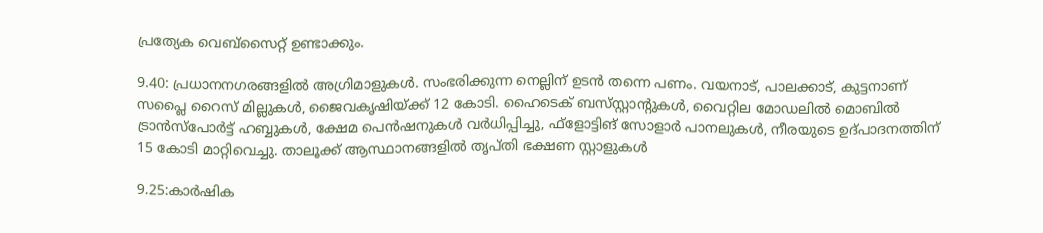പ്രത്യേക വെബ്‌സൈറ്റ് ഉണ്ടാക്കും.

9.40: പ്രധാനനഗരങ്ങളില്‍ അഗ്രിമാളുകള്‍. സംഭരിക്കുന്ന നെല്ലിന് ഉടന്‍ തന്നെ പണം. വയനാട്, പാലക്കാട്, കുട്ടനാണ് സപ്ലൈ റൈസ് മില്ലുകള്‍, ജൈവകൃഷിയ്ക്ക് 12 കോടി. ഹൈടെക് ബസ്‌സ്റ്റാന്റുകള്‍, വൈറ്റില മോഡലില്‍ മൊബില്‍ ട്രാന്‍സ്‌പോര്‍ട്ട് ഹബ്ബുകള്‍, ക്ഷേമ പെന്‍ഷനുകള്‍ വര്‍ധിപ്പിച്ചു, ഫ്‌ളോട്ടിങ് സോളാര്‍ പാനലുകള്‍, നീരയുടെ ഉദ്പാദനത്തിന് 15 കോടി മാറ്റിവെച്ചു. താലൂക്ക് ആസ്ഥാനങ്ങളില്‍ തൃപ്തി ഭക്ഷണ സ്റ്റാളുകള്‍

9.25:കാര്‍ഷിക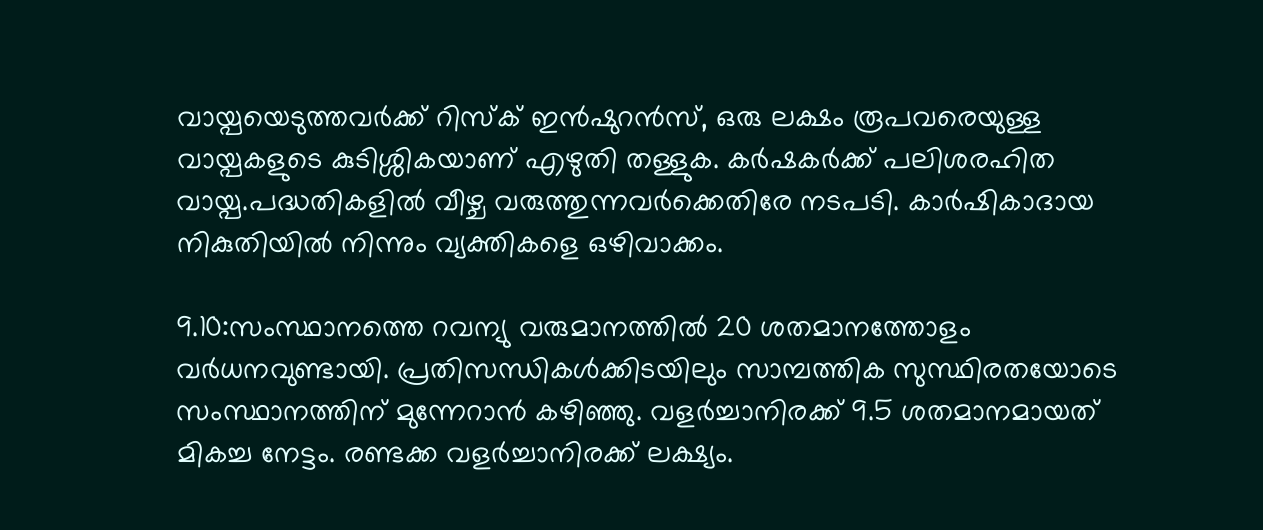വായ്പയെടുത്തവര്‍ക്ക് റിസ്‌ക് ഇന്‍ഷുറന്‍സ്, ഒരു ലക്ഷം രൂപവരെയുള്ള വായ്പകളുടെ കുടിശ്ശികയാണ് എഴുതി തള്ളുക. കര്‍ഷകര്‍ക്ക് പലിശരഹിത വായ്പ.പദ്ധതികളില്‍ വീഴ്ച വരുത്തുന്നവര്‍ക്കെതിരേ നടപടി. കാര്‍ഷികാദായ നികുതിയില്‍ നിന്നും വ്യക്തികളെ ഒഴിവാക്കം.

9.10:സംസ്ഥാനത്തെ റവന്യു വരുമാനത്തില്‍ 20 ശതമാനത്തോളം വര്‍ധനവുണ്ടായി. പ്രതിസന്ധികള്‍ക്കിടയിലും സാമ്പത്തിക സുസ്ഥിരതയോടെ സംസ്ഥാനത്തിന് മുന്നേറാന്‍ കഴിഞ്ഞു. വളര്‍ച്ചാനിരക്ക് 9.5 ശതമാനമായത് മികച്ച നേട്ടം. രണ്ടക്ക വളര്‍ച്ചാനിരക്ക് ലക്ഷ്യം.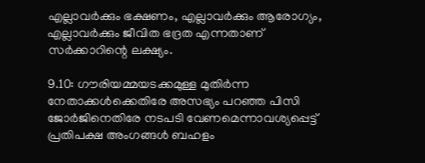എല്ലാവര്‍ക്കും ഭക്ഷണം, എല്ലാവര്‍ക്കും ആരോഗ്യം, എല്ലാവര്‍ക്കും ജീവിത ഭദ്രത എന്നതാണ് സര്‍ക്കാറിന്റെ ലക്ഷ്യം.

9.10: ഗൗരിയമ്മയടക്കമുള്ള മുതിര്‍ന്ന നേതാക്കള്‍ക്കെതിരേ അസഭ്യം പറഞ്ഞ പിസി ജോര്‍ജിനെതിരേ നടപടി വേണമെന്നാവശ്യപ്പെട്ട് പ്രതിപക്ഷ അംഗങ്ങള്‍ ബഹളം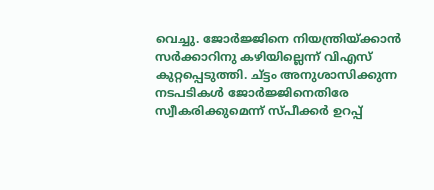വെച്ചു. ജോര്‍ജ്ജിനെ നിയന്ത്രിയ്ക്കാന്‍ സര്‍ക്കാറിനു കഴിയില്ലെന്ന് വിഎസ് കുറ്റപ്പെടുത്തി. ച്ട്ടം അനുശാസിക്കുന്ന നടപടികള്‍ ജോര്‍ജ്ജിനെതിരേ സ്വീകരിക്കുമെന്ന് സ്പീക്കര്‍ ഉറപ്പ്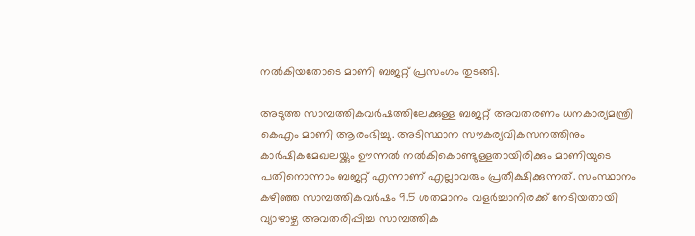നല്‍കിയതോടെ മാണി ബജറ്റ് പ്രസംഗം തുടങ്ങി.

അടുത്ത സാമ്പത്തികവര്‍ഷത്തിലേക്കുള്ള ബജറ്റ് അവതരണം ധനകാര്യമന്ത്രി കെഎം മാണി ആരംഭിച്ചു. അടിസ്ഥാന സൗകര്യവികസനത്തിനും കാര്‍ഷികമേഖലയ്ക്കും ഊന്നല്‍ നല്‍കികൊണ്ടുള്ളതായിരിക്കും മാണിയുടെ പതിനൊന്നാം ബജറ്റ് എന്നാണ് എല്ലാവരും പ്രതീക്ഷിക്കുന്നത്. സംസ്ഥാനം കഴിഞ്ഞ സാമ്പത്തികവര്‍ഷം 9.5 ശതമാനം വളര്‍ച്ചാനിരക്ക് നേടിയതായി വ്യാഴാഴ്ച അവതരിപ്പിച്ച സാമ്പത്തിക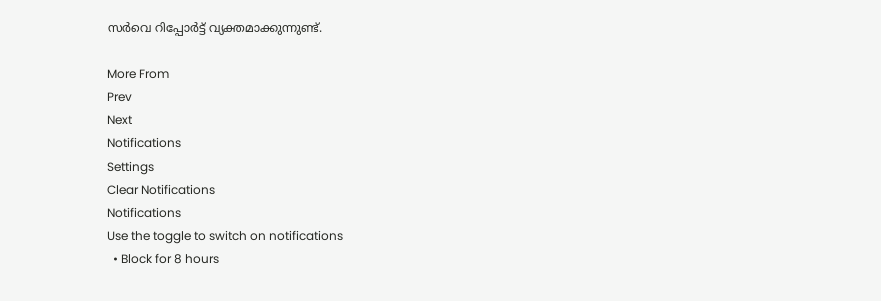സര്‍വെ റിപ്പോര്‍ട്ട് വ്യക്തമാക്കുന്നുണ്ട്.

More From
Prev
Next
Notifications
Settings
Clear Notifications
Notifications
Use the toggle to switch on notifications
  • Block for 8 hours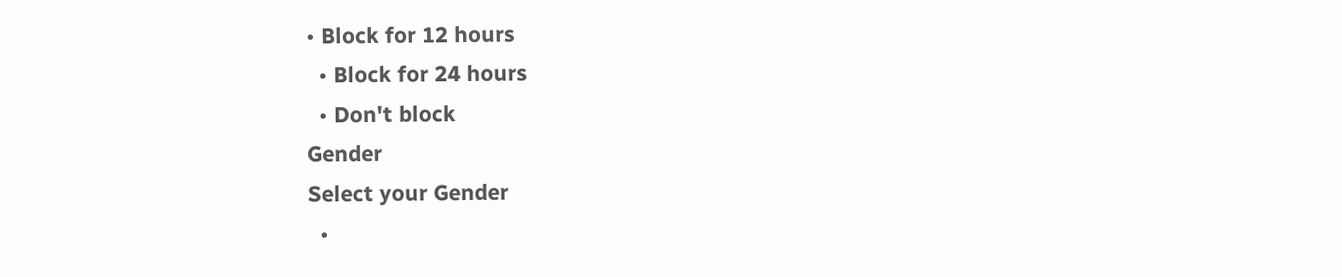• Block for 12 hours
  • Block for 24 hours
  • Don't block
Gender
Select your Gender
  •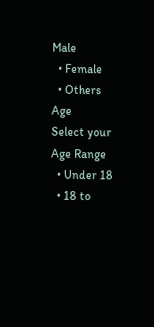Male
  • Female
  • Others
Age
Select your Age Range
  • Under 18
  • 18 to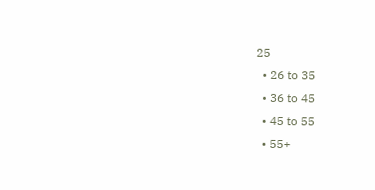25
  • 26 to 35
  • 36 to 45
  • 45 to 55
  • 55+